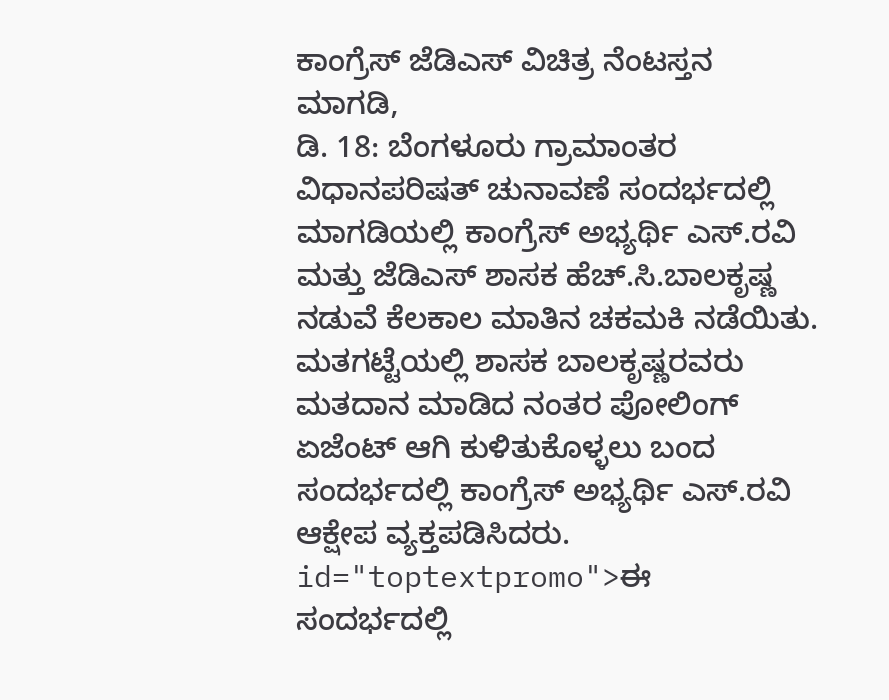ಕಾಂಗ್ರೆಸ್ ಜೆಡಿಎಸ್ ವಿಚಿತ್ರ ನೆಂಟಸ್ತನ
ಮಾಗಡಿ,
ಡಿ. 18: ಬೆಂಗಳೂರು ಗ್ರಾಮಾಂತರ ವಿಧಾನಪರಿಷತ್ ಚುನಾವಣೆ ಸಂದರ್ಭದಲ್ಲಿ ಮಾಗಡಿಯಲ್ಲಿ ಕಾಂಗ್ರೆಸ್ ಅಭ್ಯರ್ಥಿ ಎಸ್.ರವಿ ಮತ್ತು ಜೆಡಿಎಸ್ ಶಾಸಕ ಹೆಚ್.ಸಿ.ಬಾಲಕೃಷ್ಣ ನಡುವೆ ಕೆಲಕಾಲ ಮಾತಿನ ಚಕಮಕಿ ನಡೆಯಿತು. ಮತಗಟ್ಟೆಯಲ್ಲಿ ಶಾಸಕ ಬಾಲಕೃಷ್ಣರವರು ಮತದಾನ ಮಾಡಿದ ನಂತರ ಪೋಲಿಂಗ್ ಏಜೆಂಟ್ ಆಗಿ ಕುಳಿತುಕೊಳ್ಳಲು ಬಂದ ಸಂದರ್ಭದಲ್ಲಿ ಕಾಂಗ್ರೆಸ್ ಅಭ್ಯರ್ಥಿ ಎಸ್.ರವಿ ಆಕ್ಷೇಪ ವ್ಯಕ್ತಪಡಿಸಿದರು. id="toptextpromo">ಈ
ಸಂದರ್ಭದಲ್ಲಿ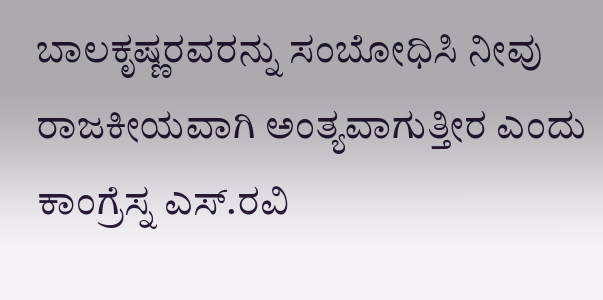ಬಾಲಕೃಷ್ಣರವರನ್ನು ಸಂಬೋಧಿಸಿ ನೀವು ರಾಜಕೀಯವಾಗಿ ಅಂತ್ಯವಾಗುತ್ತೀರ ಎಂದು ಕಾಂಗ್ರೆಸ್ನ ಎಸ್.ರವಿ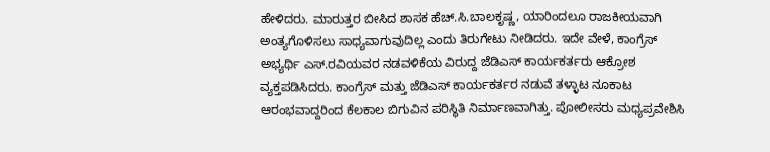ಹೇಳಿದರು. ಮಾರುತ್ತರ ಬೀಸಿದ ಶಾಸಕ ಹೆಚ್.ಸಿ.ಬಾಲಕೃಷ್ಣ, ಯಾರಿಂದಲೂ ರಾಜಕೀಯವಾಗಿ ಅಂತ್ಯಗೊಳಿಸಲು ಸಾಧ್ಯವಾಗುವುದಿಲ್ಲ ಎಂದು ತಿರುಗೇಟು ನೀಡಿದರು. ಇದೇ ವೇಳೆ, ಕಾಂಗ್ರೆಸ್ ಅಭ್ಯರ್ಥಿ ಎಸ್.ರವಿಯವರ ನಡವಳಿಕೆಯ ವಿರುದ್ದ ಜೆಡಿಎಸ್ ಕಾರ್ಯಕರ್ತರು ಆಕ್ರೋಶ ವ್ಯಕ್ತಪಡಿಸಿದರು. ಕಾಂಗ್ರೆಸ್ ಮತ್ತು ಜೆಡಿಎಸ್ ಕಾರ್ಯಕರ್ತರ ನಡುವೆ ತಳ್ಳಾಟ ನೂಕಾಟ ಆರಂಭವಾದ್ದರಿಂದ ಕೆಲಕಾಲ ಬಿಗುವಿನ ಪರಿಸ್ಥಿತಿ ನಿರ್ಮಾಣವಾಗಿತ್ತು. ಪೋಲೀಸರು ಮಧ್ಯಪ್ರವೇಶಿಸಿ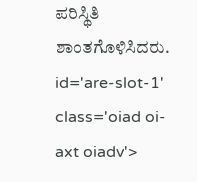ಪರಿಸ್ಥಿತಿ ಶಾಂತಗೊಳಿಸಿದರು. id='are-slot-1' class='oiad oi-axt oiadv'>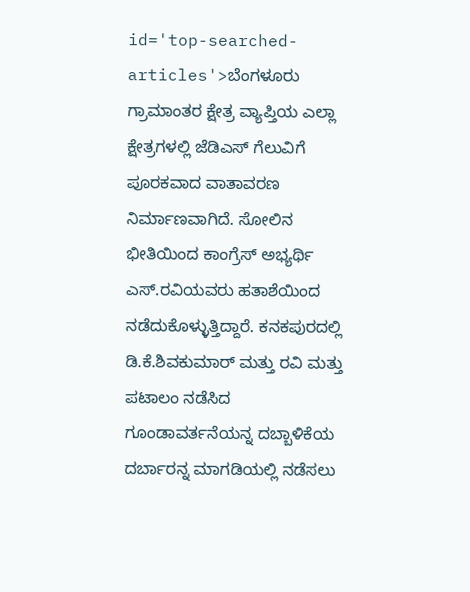id='top-searched-articles'>ಬೆಂಗಳೂರು
ಗ್ರಾಮಾಂತರ ಕ್ಷೇತ್ರ ವ್ಯಾಪ್ತಿಯ ಎಲ್ಲಾ ಕ್ಷೇತ್ರಗಳಲ್ಲಿ ಜೆಡಿಎಸ್ ಗೆಲುವಿಗೆ ಪೂರಕವಾದ ವಾತಾವರಣ ನಿರ್ಮಾಣವಾಗಿದೆ. ಸೋಲಿನ ಭೀತಿಯಿಂದ ಕಾಂಗ್ರೆಸ್ ಅಭ್ಯರ್ಥಿ ಎಸ್.ರವಿಯವರು ಹತಾಶೆಯಿಂದ ನಡೆದುಕೊಳ್ಳುತ್ತಿದ್ದಾರೆ. ಕನಕಪುರದಲ್ಲಿ ಡಿ.ಕೆ.ಶಿವಕುಮಾರ್ ಮತ್ತು ರವಿ ಮತ್ತು ಪಟಾಲಂ ನಡೆಸಿದ ಗೂಂಡಾವರ್ತನೆಯನ್ನ ದಬ್ಬಾಳಿಕೆಯ ದರ್ಬಾರನ್ನ ಮಾಗಡಿಯಲ್ಲಿ ನಡೆಸಲು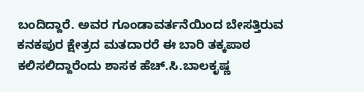ಬಂದಿದ್ದಾರೆ. ಅವರ ಗೂಂಡಾವರ್ತನೆಯಿಂದ ಬೇಸತ್ತಿರುವ ಕನಕಪುರ ಕ್ಷೇತ್ರದ ಮತದಾರರೆ ಈ ಬಾರಿ ತಕ್ಕಪಾಠ ಕಲಿಸಲಿದ್ದಾರೆಂದು ಶಾಸಕ ಹೆಚ್.ಸಿ.ಬಾಲಕೃಷ್ಣ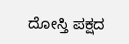ದೋಸ್ತಿ ಪಕ್ಷದ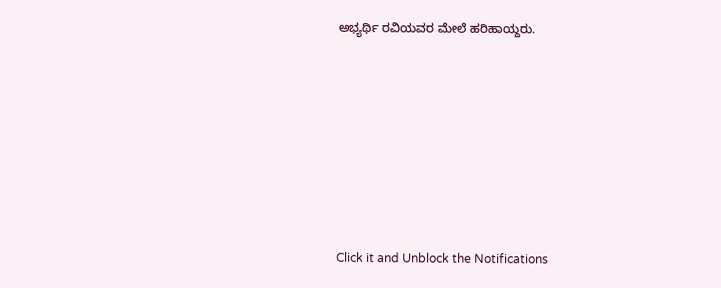ಅಭ್ಯರ್ಥಿ ರವಿಯವರ ಮೇಲೆ ಹರಿಹಾಯ್ದರು.











Click it and Unblock the Notifications